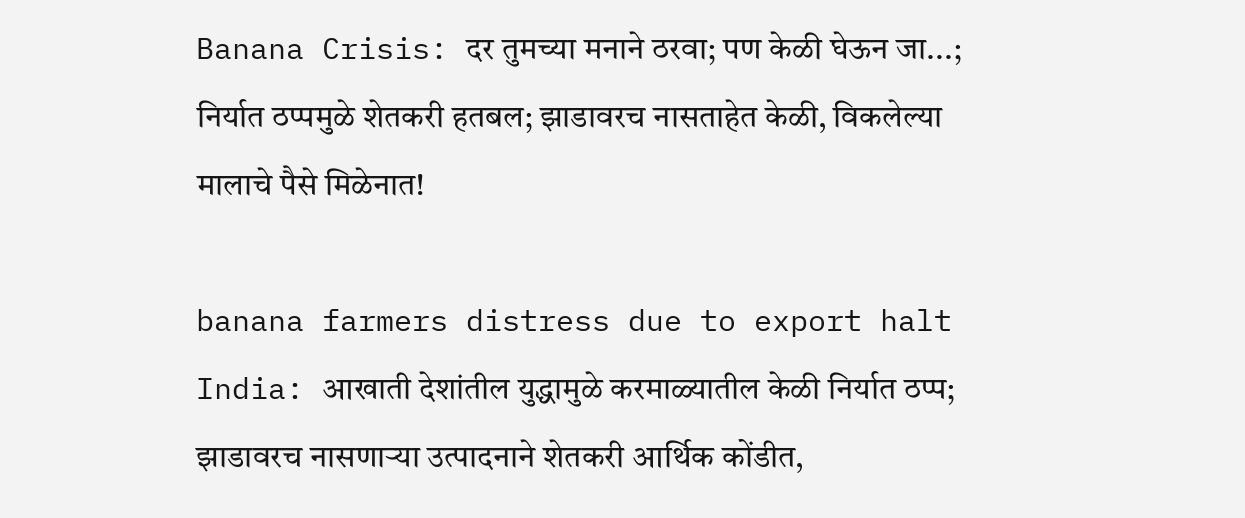Banana Crisis: दर तुमच्या मनाने ठरवा; पण केळी घेऊन जा...; निर्यात ठप्पमुळे शेतकरी हतबल; झाडावरच नासताहेत केळी, विकलेल्या मालाचे पैसे मिळेनात!

banana farmers distress due to export halt India: आखाती देशांतील युद्धामुळे करमाळ्यातील केळी निर्यात ठप्प; झाडावरच नासणाऱ्या उत्पादनाने शेतकरी आर्थिक कोंडीत,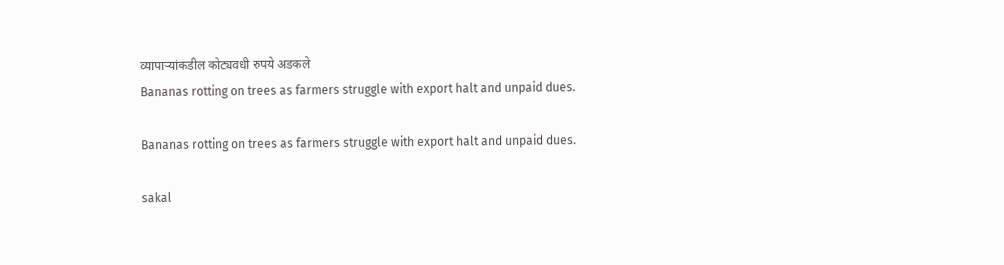व्यापाऱ्यांकडील कोट्यवधी रुपये अडकले
Bananas rotting on trees as farmers struggle with export halt and unpaid dues.

Bananas rotting on trees as farmers struggle with export halt and unpaid dues.

sakal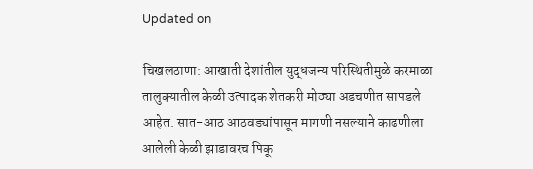Updated on

चिखलठाणा: आखाती देशांतील युद्धजन्य परिस्थितीमुळे करमाळा तालुक्यातील केळी उत्पादक शेतकरी मोठ्या अडचणीत सापडले आहेत. सात-आठ आठवड्यांपासून मागणी नसल्याने काढणीला आलेली केळी झाडावरच पिकू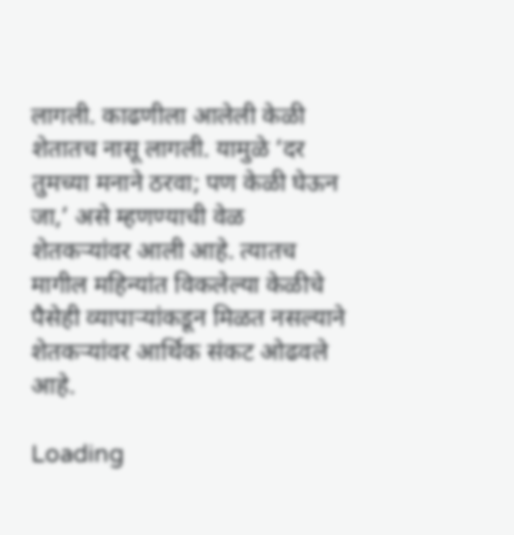लागली. काढणीला आलेली केळी शेतातच नासू लागली. यामुळे ‘दर तुमच्या मनाने ठरवा; पण केळी घेऊन जा,’ असे म्हणण्याची वेळ शेतकऱ्यांवर आली आहे. त्यातच मागील महिन्यांत विकलेल्या केळीचे पैसेही व्यापाऱ्यांकडून मिळत नसल्याने शेतकऱ्यांवर आर्थिक संकट ओढवले आहे.

Loading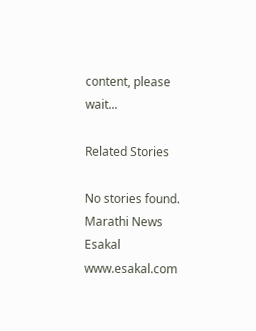content, please wait...

Related Stories

No stories found.
Marathi News Esakal
www.esakal.com